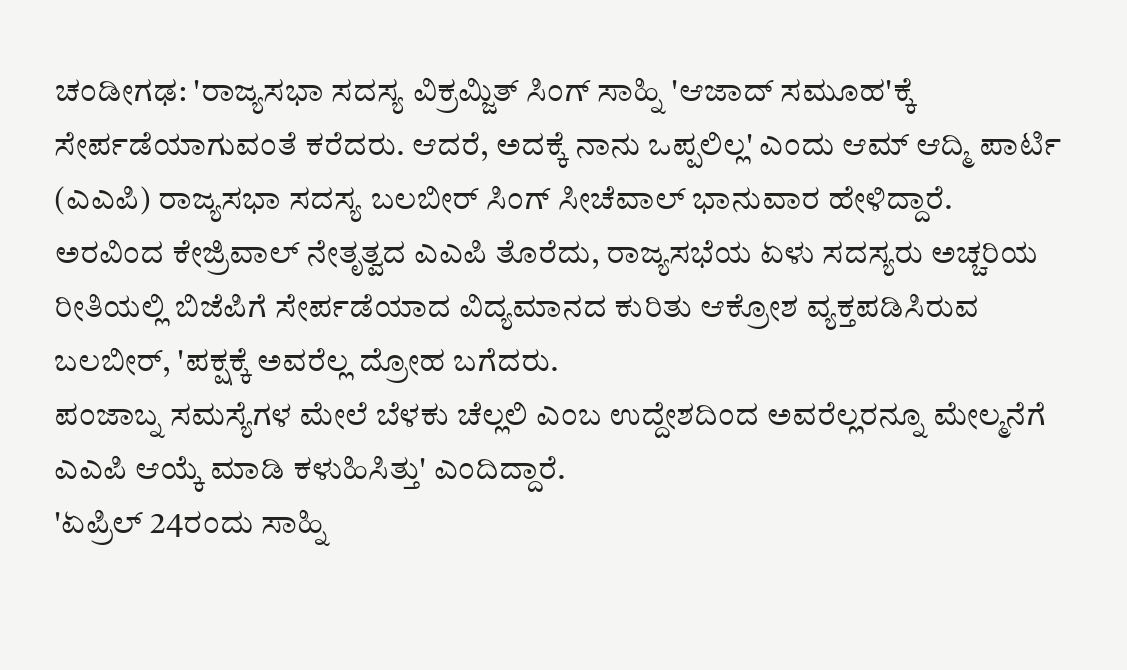ಚಂಡೀಗಢ: 'ರಾಜ್ಯಸಭಾ ಸದಸ್ಯ ವಿಕ್ರಮ್ಜಿತ್ ಸಿಂಗ್ ಸಾಹ್ನಿ 'ಆಜಾದ್ ಸಮೂಹ'ಕ್ಕೆ ಸೇರ್ಪಡೆಯಾಗುವಂತೆ ಕರೆದರು. ಆದರೆ, ಅದಕ್ಕೆ ನಾನು ಒಪ್ಪಲಿಲ್ಲ' ಎಂದು ಆಮ್ ಆದ್ಮಿ ಪಾರ್ಟಿ (ಎಎಪಿ) ರಾಜ್ಯಸಭಾ ಸದಸ್ಯ ಬಲಬೀರ್ ಸಿಂಗ್ ಸೀಚೆವಾಲ್ ಭಾನುವಾರ ಹೇಳಿದ್ದಾರೆ.
ಅರವಿಂದ ಕೇಜ್ರಿವಾಲ್ ನೇತೃತ್ವದ ಎಎಪಿ ತೊರೆದು, ರಾಜ್ಯಸಭೆಯ ಏಳು ಸದಸ್ಯರು ಅಚ್ಚರಿಯ ರೀತಿಯಲ್ಲಿ ಬಿಜೆಪಿಗೆ ಸೇರ್ಪಡೆಯಾದ ವಿದ್ಯಮಾನದ ಕುರಿತು ಆಕ್ರೋಶ ವ್ಯಕ್ತಪಡಿಸಿರುವ ಬಲಬೀರ್, 'ಪಕ್ಷಕ್ಕೆ ಅವರೆಲ್ಲ ದ್ರೋಹ ಬಗೆದರು.
ಪಂಜಾಬ್ನ ಸಮಸ್ಯೆಗಳ ಮೇಲೆ ಬೆಳಕು ಚೆಲ್ಲಲಿ ಎಂಬ ಉದ್ದೇಶದಿಂದ ಅವರೆಲ್ಲರನ್ನೂ ಮೇಲ್ಮನೆಗೆ ಎಎಪಿ ಆಯ್ಕೆ ಮಾಡಿ ಕಳುಹಿಸಿತ್ತು' ಎಂದಿದ್ದಾರೆ.
'ಏಪ್ರಿಲ್ 24ರಂದು ಸಾಹ್ನಿ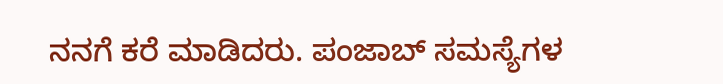ನನಗೆ ಕರೆ ಮಾಡಿದರು. ಪಂಜಾಬ್ ಸಮಸ್ಯೆಗಳ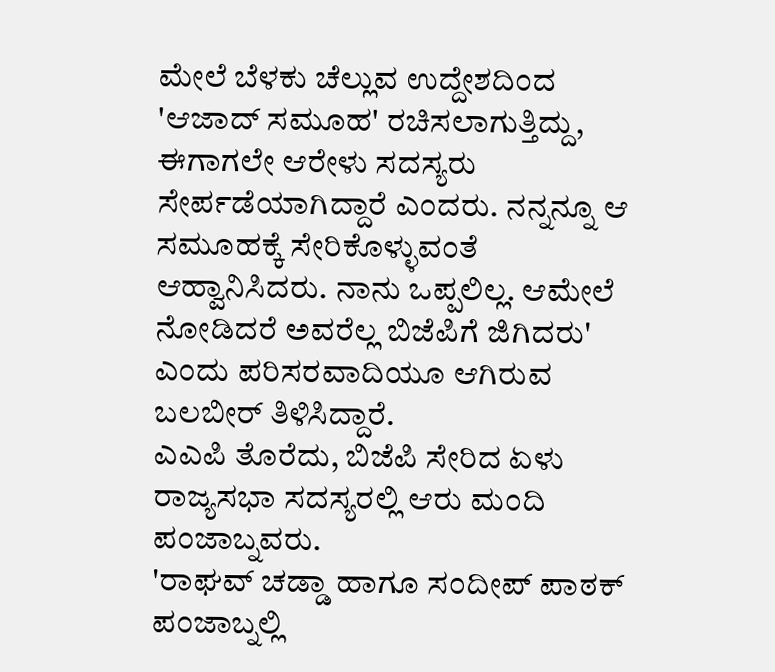ಮೇಲೆ ಬೆಳಕು ಚೆಲ್ಲುವ ಉದ್ದೇಶದಿಂದ 'ಆಜಾದ್ ಸಮೂಹ' ರಚಿಸಲಾಗುತ್ತಿದ್ದು, ಈಗಾಗಲೇ ಆರೇಳು ಸದಸ್ಯರು ಸೇರ್ಪಡೆಯಾಗಿದ್ದಾರೆ ಎಂದರು. ನನ್ನನ್ನೂ ಆ ಸಮೂಹಕ್ಕೆ ಸೇರಿಕೊಳ್ಳುವಂತೆ ಆಹ್ವಾನಿಸಿದರು. ನಾನು ಒಪ್ಪಲಿಲ್ಲ. ಆಮೇಲೆ ನೋಡಿದರೆ ಅವರೆಲ್ಲ ಬಿಜೆಪಿಗೆ ಜಿಗಿದರು' ಎಂದು ಪರಿಸರವಾದಿಯೂ ಆಗಿರುವ ಬಲಬೀರ್ ತಿಳಿಸಿದ್ದಾರೆ.
ಎಎಪಿ ತೊರೆದು, ಬಿಜೆಪಿ ಸೇರಿದ ಏಳು ರಾಜ್ಯಸಭಾ ಸದಸ್ಯರಲ್ಲಿ ಆರು ಮಂದಿ ಪಂಜಾಬ್ನವರು.
'ರಾಘವ್ ಚಡ್ಡಾ ಹಾಗೂ ಸಂದೀಪ್ ಪಾಠಕ್ ಪಂಜಾಬ್ನಲ್ಲಿ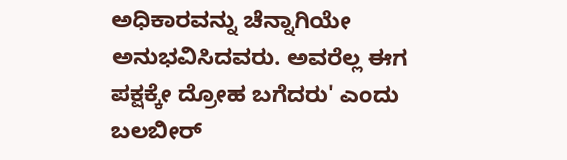ಅಧಿಕಾರವನ್ನು ಚೆನ್ನಾಗಿಯೇ ಅನುಭವಿಸಿದವರು. ಅವರೆಲ್ಲ ಈಗ ಪಕ್ಷಕ್ಕೇ ದ್ರೋಹ ಬಗೆದರು' ಎಂದು ಬಲಬೀರ್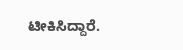ಟೀಕಿಸಿದ್ದಾರೆ.